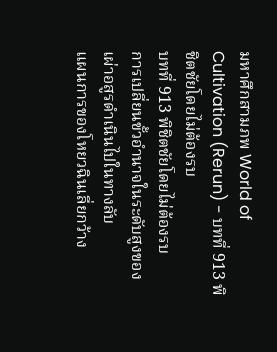มหาศึกสามภพ World of Cultivation (Rerun) - บทที่ 913 พิชิตชัยโดยไม่ต้องรบ
บทที่ 913 พิชิตชัยโดยไม่ต้องรบ
การเปลี่ยนขั้วอำนาจในระดับสูงของเผ่าอสูรดำเนินไปในทางลับ
แผนการของโหยวฉินเลี่ยกว้าง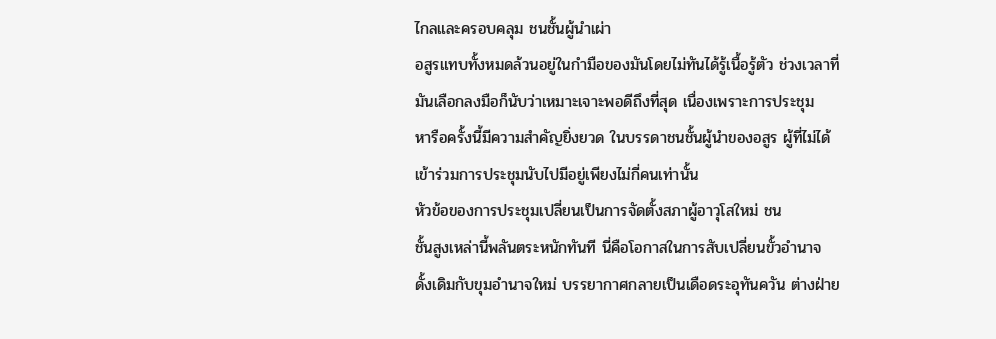ไกลและครอบคลุม ชนชั้นผู้นำเผ่า
อสูรแทบทั้งหมดล้วนอยู่ในกำมือของมันโดยไม่ทันได้รู้เนื้อรู้ตัว ช่วงเวลาที่
มันเลือกลงมือก็นับว่าเหมาะเจาะพอดีถึงที่สุด เนื่องเพราะการประชุม
หารือครั้งนี้มีความสำคัญยิ่งยวด ในบรรดาชนชั้นผู้นำของอสูร ผู้ที่ไม่ได้
เข้าร่วมการประชุมนับไปมีอยู่เพียงไม่กี่คนเท่านั้น
หัวข้อของการประชุมเปลี่ยนเป็นการจัดตั้งสภาผู้อาวุโสใหม่ ชน
ชั้นสูงเหล่านี้พลันตระหนักทันที นี่คือโอกาสในการสับเปลี่ยนขั้วอำนาจ
ดั้งเดิมกับขุมอำนาจใหม่ บรรยากาศกลายเป็นเดือดระอุทันควัน ต่างฝ่าย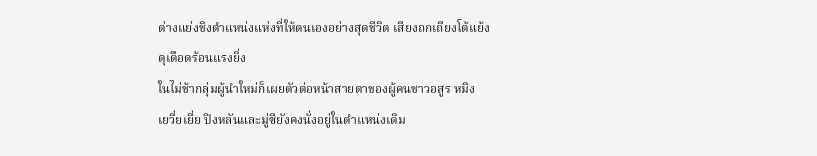ต่างแย่งชิงตำแหน่งแห่งที่ให้ตนเองอย่างสุดชีวิต เสียงถกเถียงโต้แย้ง
ดุเดือดร้อนแรงยิ่ง
ในไม่ช้ากลุ่มผู้นำใหม่ก็เผยตัวต่อหน้าสายตาของผู้คนชาวอสูร หมิง
เยวี่ยเยี่ย ปิงหลันและมู่ซียังคงนั่งอยู่ในตำแหน่งเดิม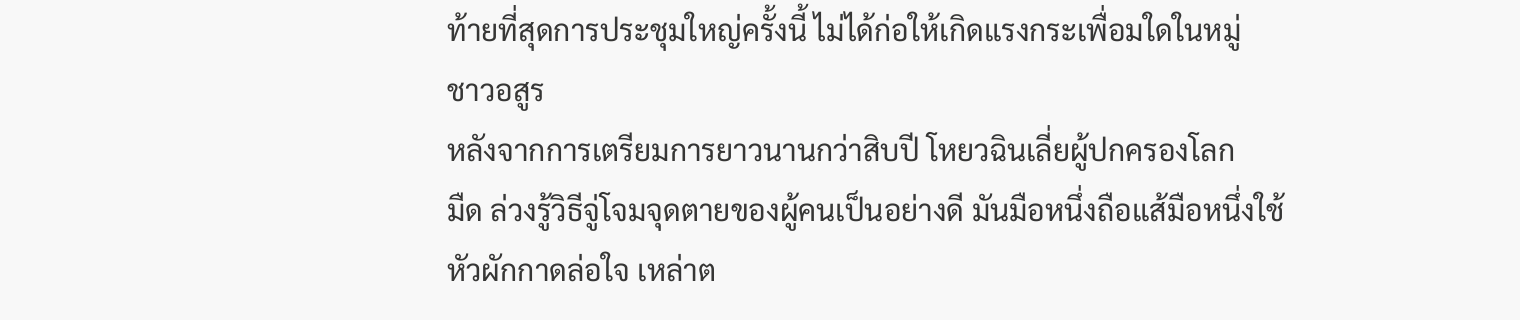ท้ายที่สุดการประชุมใหญ่ครั้งนี้ ไม่ได้ก่อให้เกิดแรงกระเพื่อมใดในหมู่
ชาวอสูร
หลังจากการเตรียมการยาวนานกว่าสิบปี โหยวฉินเลี่ยผู้ปกครองโลก
มืด ล่วงรู้วิธีจู่โจมจุดตายของผู้คนเป็นอย่างดี มันมือหนึ่งถือแส้มือหนึ่งใช้
หัวผักกาดล่อใจ เหล่าต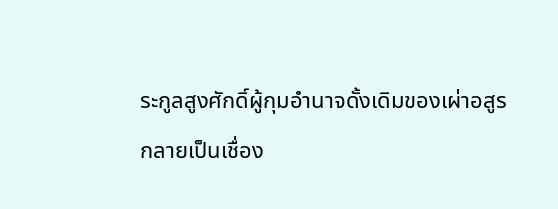ระกูลสูงศักดิ์ผู้กุมอำนาจดั้งเดิมของเผ่าอสูร
กลายเป็นเชื่อง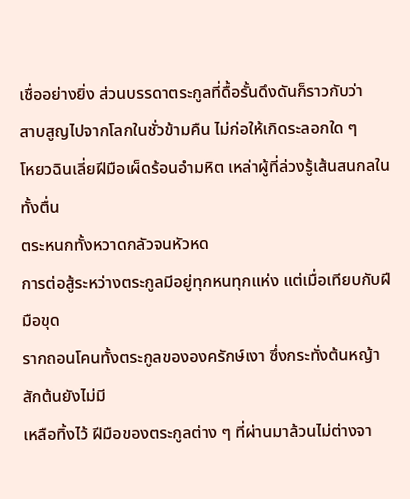เชื่ออย่างยิ่ง ส่วนบรรดาตระกูลที่ดื้อรั้นดึงดันก็ราวกับว่า
สาบสูญไปจากโลกในชั่วข้ามคืน ไม่ก่อให้เกิดระลอกใด ๆ
โหยวฉินเลี่ยฝีมือเผ็ดร้อนอำมหิต เหล่าผู้ที่ล่วงรู้เส้นสนกลใน ทั้งตื่น
ตระหนกทั้งหวาดกลัวจนหัวหด
การต่อสู้ระหว่างตระกูลมีอยู่ทุกหนทุกแห่ง แต่เมื่อเทียบกับฝีมือขุด
รากถอนโคนทั้งตระกูลขององครักษ์เงา ซึ่งกระทั่งต้นหญ้าสักต้นยังไม่มี
เหลือทิ้งไว้ ฝีมือของตระกูลต่าง ๆ ที่ผ่านมาล้วนไม่ต่างจา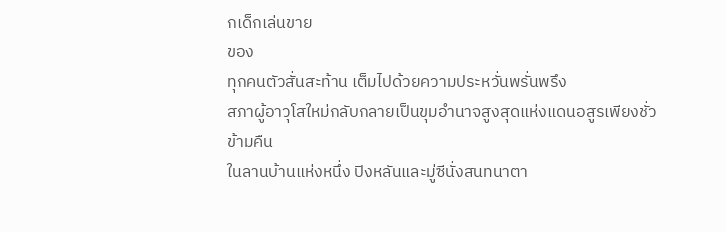กเด็กเล่นขาย
ของ
ทุกคนตัวสั่นสะท้าน เต็มไปด้วยความประหวั่นพรั่นพรึง
สภาผู้อาวุโสใหม่กลับกลายเป็นขุมอำนาจสูงสุดแห่งแดนอสูรเพียงชั่ว
ข้ามคืน
ในลานบ้านแห่งหนึ่ง ปิงหลันและมู่ซีนั่งสนทนาตา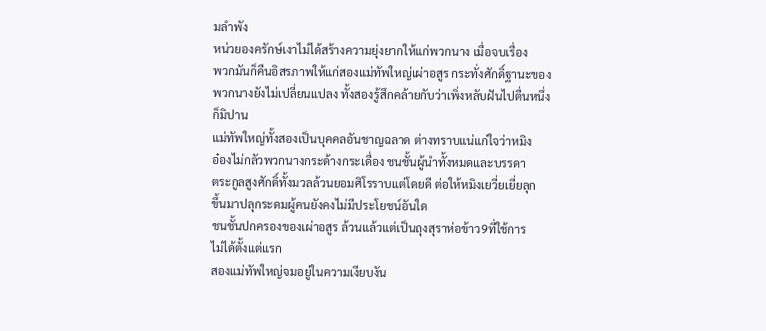มลำพัง
หน่วยองครักษ์เงาไม่ได้สร้างความยุ่งยากให้แก่พวกนาง เมื่อจบเรื่อง
พวกมันก็คืนอิสรภาพให้แก่สองแม่ทัพใหญ่เผ่าอสูร กระทั่งศักดิ์ฐานะของ
พวกนางยังไม่เปลี่ยนแปลง ทั้งสองรู้สึกคล้ายกับว่าเพิ่งหลับฝันไปตื่นหนึ่ง
ก็มิปาน
แม่ทัพใหญ่ทั้งสองเป็นบุคคลอันชาญฉลาด ต่างทราบแน่แก่ใจว่าหมิง
อ๋องไม่กลัวพวกนางกระด้างกระเดื่อง ชนชั้นผู้นำทั้งหมดและบรรดา
ตระกูลสูงศักดิ์ทั้งมวลล้วนยอมศิโรราบแต่โดยดี ต่อให้หมิงเยวี่ยเยี่ยลุก
ขึ้นมาปลุกระดมผู้คนยังคงไม่มีประโยชน์อันใด
ชนชั้นปกครองของเผ่าอสูร ล้วนแล้วแต่เป็นถุงสุราห่อข้าว9ที่ใช้การ
ไม่ได้ตั้งแต่แรก
สองแม่ทัพใหญ่จมอยู่ในความเงียบงัน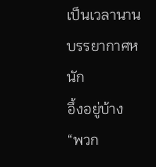เป็นเวลานาน บรรยากาศหนัก
อึ้งอยู่บ้าง
“พวก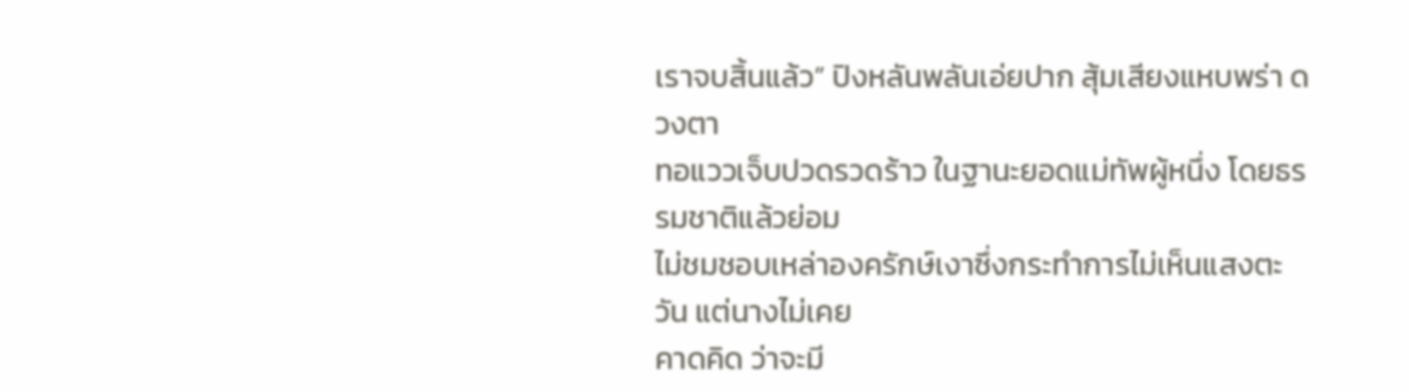เราจบสิ้นแล้ว” ปิงหลันพลันเอ่ยปาก สุ้มเสียงแหบพร่า ดวงตา
ทอแววเจ็บปวดรวดร้าว ในฐานะยอดแม่ทัพผู้หนึ่ง โดยธรรมชาติแล้วย่อม
ไม่ชมชอบเหล่าองครักษ์เงาซึ่งกระทำการไม่เห็นแสงตะวัน แต่นางไม่เคย
คาดคิด ว่าจะมี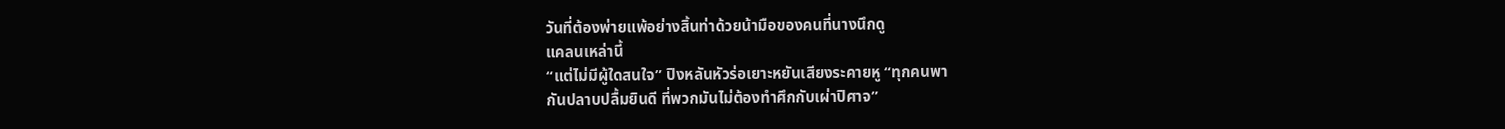วันที่ต้องพ่ายแพ้อย่างสิ้นท่าด้วยน้ามือของคนที่นางนึกดู
แคลนเหล่านี้
“แต่ไม่มีผู้ใดสนใจ” ปิงหลันหัวร่อเยาะหยันเสียงระคายหู “ทุกคนพา
กันปลาบปลื้มยินดี ที่พวกมันไม่ต้องทำศึกกับเผ่าปิศาจ”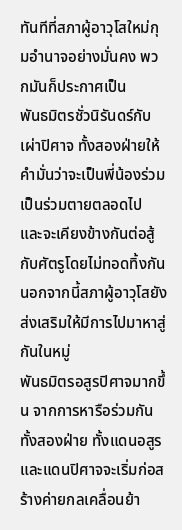ทันทีที่สภาผู้อาวุโสใหม่กุมอำนาจอย่างมั่นคง พวกมันก็ประกาศเป็น
พันธมิตรชั่วนิรันดร์กับเผ่าปิศาจ ทั้งสองฝ่ายให้คำมั่นว่าจะเป็นพี่น้องร่วม
เป็นร่วมตายตลอดไป และจะเคียงข้างกันต่อสู้กับศัตรูโดยไม่ทอดทิ้งกัน
นอกจากนี้สภาผู้อาวุโสยังส่งเสริมให้มีการไปมาหาสู่กันในหมู่
พันธมิตรอสูรปิศาจมากขึ้น จากการหารือร่วมกันทั้งสองฝ่าย ทั้งแดนอสูร
และแดนปิศาจจะเริ่มก่อสร้างค่ายกลเคลื่อนย้า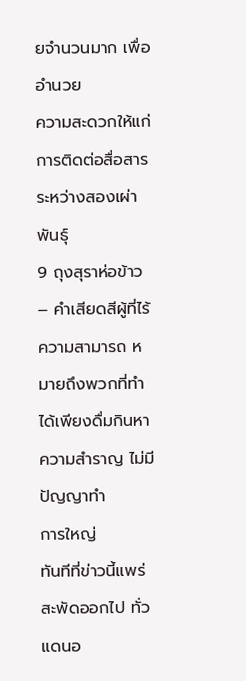ยจำนวนมาก เพื่ออำนวย
ความสะดวกให้แก่การติดต่อสื่อสารระหว่างสองเผ่าพันธุ์
9 ถุงสุราห่อข้าว – คำเสียดสีผู้ที่ไร้ความสามารถ หมายถึงพวกที่ทำได้เพียงดื่มกินหาความสำราญ ไม่มีปัญญาทำ
การใหญ่
ทันทีที่ข่าวนี้แพร่สะพัดออกไป ทั่วแดนอ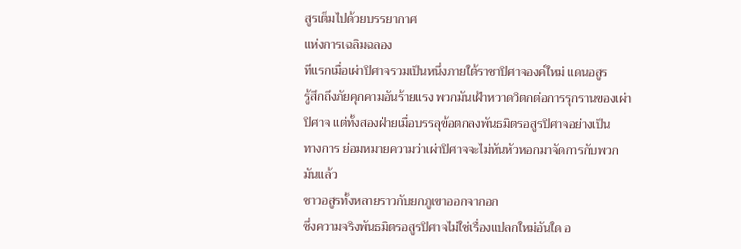สูรเต็มไปด้วยบรรยากาศ
แห่งการเฉลิมฉลอง
ทีแรกเมื่อเผ่าปิศาจรวมเป็นหนึ่งภายใต้ราชาปิศาจองค์ใหม่ แดนอสูร
รู้สึกถึงภัยคุกคามอันร้ายแรง พวกมันเฝ้าหวาดวิตกต่อการรุกรานของเผ่า
ปิศาจ แต่ทั้งสองฝ่ายเมื่อบรรลุข้อตกลงพันธมิตรอสูรปิศาจอย่างเป็น
ทางการ ย่อมหมายความว่าเผ่าปิศาจจะไม่หันหัวหอกมาจัดการกับพวก
มันแล้ว
ชาวอสูรทั้งหลายราวกับยกภูเขาออกจากอก
ซึ่งความจริงพันธมิตรอสูรปิศาจไม่ใช่เรื่องแปลกใหม่อันใด อ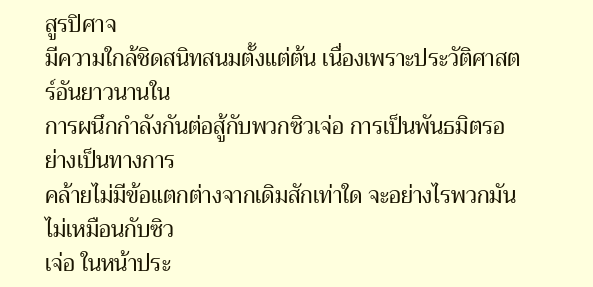สูรปิศาจ
มีความใกล้ชิดสนิทสนมตั้งแต่ต้น เนื่องเพราะประวัติศาสตร์อันยาวนานใน
การผนึกกำลังกันต่อสู้กับพวกซิวเจ่อ การเป็นพันธมิตรอย่างเป็นทางการ
คล้ายไม่มีข้อแตกต่างจากเดิมสักเท่าใด จะอย่างไรพวกมันไม่เหมือนกับซิว
เจ่อ ในหน้าประ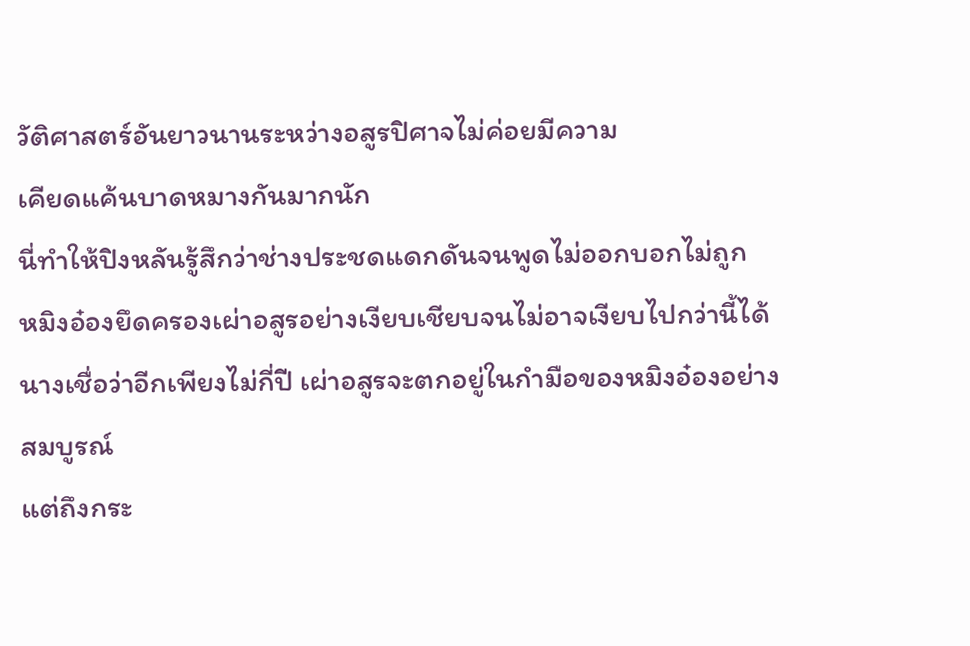วัติศาสตร์อันยาวนานระหว่างอสูรปิศาจไม่ค่อยมีความ
เคียดแค้นบาดหมางกันมากนัก
นี่ทำให้ปิงหลันรู้สึกว่าช่างประชดแดกดันจนพูดไม่ออกบอกไม่ถูก
หมิงอ๋องยึดครองเผ่าอสูรอย่างเงียบเชียบจนไม่อาจเงียบไปกว่านี้ได้
นางเชื่อว่าอีกเพียงไม่กี่ปี เผ่าอสูรจะตกอยู่ในกำมือของหมิงอ๋องอย่าง
สมบูรณ์
แต่ถึงกระ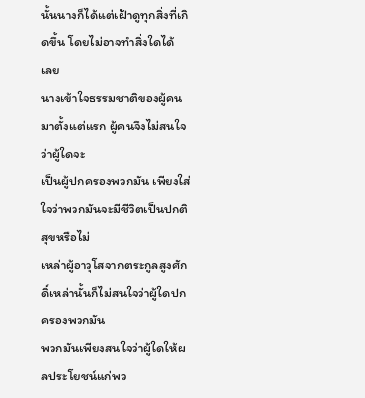นั้นนางก็ได้แต่เฝ้าดูทุกสิ่งที่เกิดขึ้น โดยไม่อาจทำสิ่งใดได้
เลย
นางเข้าใจธรรมชาติของผู้คนมาตั้งแต่แรก ผู้คนจึงไม่สนใจว่าผู้ใดจะ
เป็นผู้ปกครองพวกมัน เพียงใส่ใจว่าพวกมันจะมีชีวิตเป็นปกติสุขหรือไม่
เหล่าผู้อาวุโสจากตระกูลสูงศักดิ์เหล่านั้นก็ไม่สนใจว่าผู้ใดปกครองพวกมัน
พวกมันเพียงสนใจว่าผู้ใดให้ผลประโยชน์แก่พว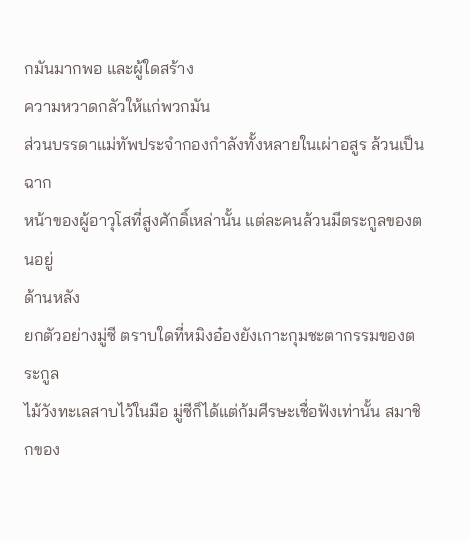กมันมากพอ และผู้ใดสร้าง
ความหวาดกลัวให้แก่พวกมัน
ส่วนบรรดาแม่ทัพประจำกองกำลังทั้งหลายในเผ่าอสูร ล้วนเป็นฉาก
หน้าของผู้อาวุโสที่สูงศักดิ์เหล่านั้น แต่ละคนล้วนมีตระกูลของตนอยู่
ด้านหลัง
ยกตัวอย่างมู่ซี ตราบใดที่หมิงอ๋องยังเกาะกุมชะตากรรมของตระกูล
ไม้วังทะเลสาบไว้ในมือ มู่ซีก็ได้แต่ก้มศีรษะเชื่อฟังเท่านั้น สมาชิกของ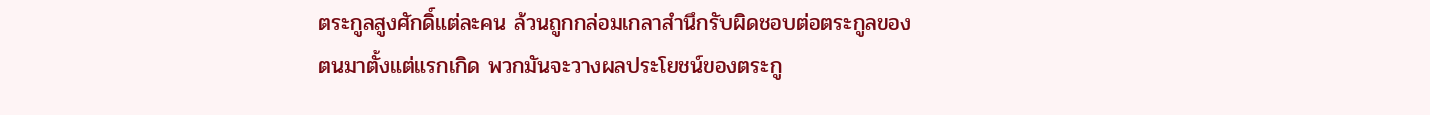ตระกูลสูงศักดิ์แต่ละคน ล้วนถูกกล่อมเกลาสำนึกรับผิดชอบต่อตระกูลของ
ตนมาตั้งแต่แรกเกิด พวกมันจะวางผลประโยชน์ของตระกู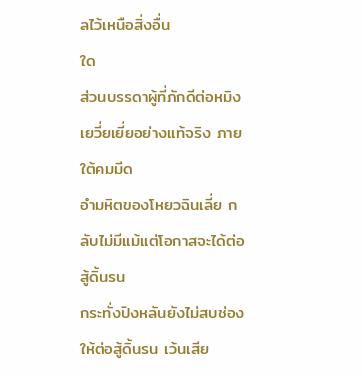ลไว้เหนือสิ่งอื่น
ใด
ส่วนบรรดาผู้ที่ภักดีต่อหมิงเยวี่ยเยี่ยอย่างแท้จริง ภายใต้คมมีด
อำมหิตของโหยวฉินเลี่ย กลับไม่มีแม้แต่โอกาสจะได้ต่อสู้ดิ้นรน
กระทั่งปิงหลันยังไม่สบช่องให้ต่อสู้ดิ้นรน เว้นเสีย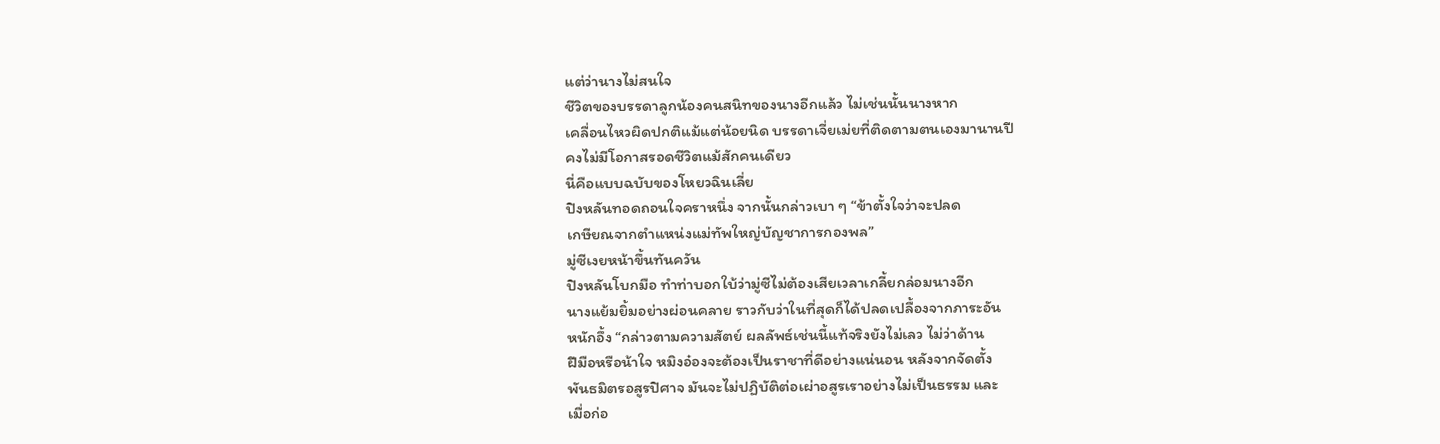แต่ว่านางไม่สนใจ
ชีวิตของบรรดาลูกน้องคนสนิทของนางอีกแล้ว ไม่เช่นนั้นนางหาก
เคลื่อนไหวผิดปกติแม้แต่น้อยนิด บรรดาเจี่ยเม่ยที่ติดตามตนเองมานานปี
คงไม่มีโอกาสรอดชีวิตแม้สักคนเดียว
นี่คือแบบฉบับของโหยวฉินเลี่ย
ปิงหลันทอดถอนใจคราหนึ่ง จากนั้นกล่าวเบา ๆ “ข้าตั้งใจว่าจะปลด
เกษียณจากตำแหน่งแม่ทัพใหญ่บัญชาการกองพล”
มู่ซีเงยหน้าขึ้นทันควัน
ปิงหลันโบกมือ ทำท่าบอกใบ้ว่ามู่ซีไม่ต้องเสียเวลาเกลี้ยกล่อมนางอีก
นางแย้มยิ้มอย่างผ่อนคลาย ราวกับว่าในที่สุดก็ได้ปลดเปลื้องจากภาระอัน
หนักอึ้ง “กล่าวตามความสัตย์ ผลลัพธ์เช่นนี้แท้จริงยังไม่เลว ไม่ว่าด้าน
ฝีมือหรือน้าใจ หมิงอ๋องจะต้องเป็นราชาที่ดีอย่างแน่นอน หลังจากจัดตั้ง
พันธมิตรอสูรปิศาจ มันจะไม่ปฏิบัติต่อเผ่าอสูรเราอย่างไม่เป็นธรรม และ
เมื่อก่อ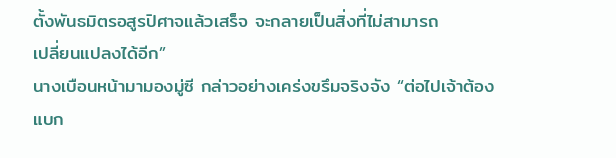ตั้งพันธมิตรอสูรปิศาจแล้วเสร็จ จะกลายเป็นสิ่งที่ไม่สามารถ
เปลี่ยนแปลงได้อีก”
นางเบือนหน้ามามองมู่ซี กล่าวอย่างเคร่งขรึมจริงจัง “ต่อไปเจ้าต้อง
แบก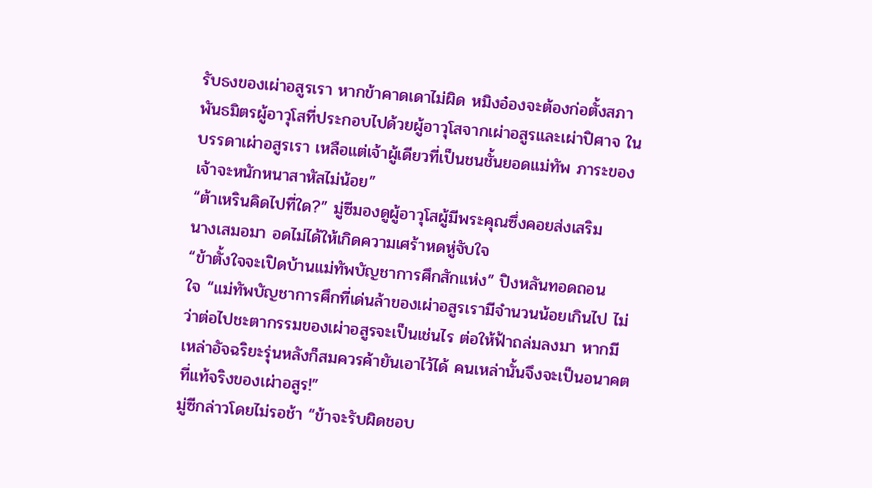รับธงของเผ่าอสูรเรา หากข้าคาดเดาไม่ผิด หมิงอ๋องจะต้องก่อตั้งสภา
พันธมิตรผู้อาวุโสที่ประกอบไปด้วยผู้อาวุโสจากเผ่าอสูรและเผ่าปิศาจ ใน
บรรดาเผ่าอสูรเรา เหลือแต่เจ้าผู้เดียวที่เป็นชนชั้นยอดแม่ทัพ ภาระของ
เจ้าจะหนักหนาสาหัสไม่น้อย”
“ต้าเหรินคิดไปที่ใด?” มู่ซีมองดูผู้อาวุโสผู้มีพระคุณซึ่งคอยส่งเสริม
นางเสมอมา อดไม่ได้ให้เกิดความเศร้าหดหู่จับใจ
“ข้าตั้งใจจะเปิดบ้านแม่ทัพบัญชาการศึกสักแห่ง” ปิงหลันทอดถอน
ใจ “แม่ทัพบัญชาการศึกที่เด่นล้าของเผ่าอสูรเรามีจำนวนน้อยเกินไป ไม่
ว่าต่อไปชะตากรรมของเผ่าอสูรจะเป็นเช่นไร ต่อให้ฟ้าถล่มลงมา หากมี
เหล่าอัจฉริยะรุ่นหลังก็สมควรค้ายันเอาไว้ได้ คนเหล่านั้นจึงจะเป็นอนาคต
ที่แท้จริงของเผ่าอสูร!”
มู่ซีกล่าวโดยไม่รอช้า “ข้าจะรับผิดชอบ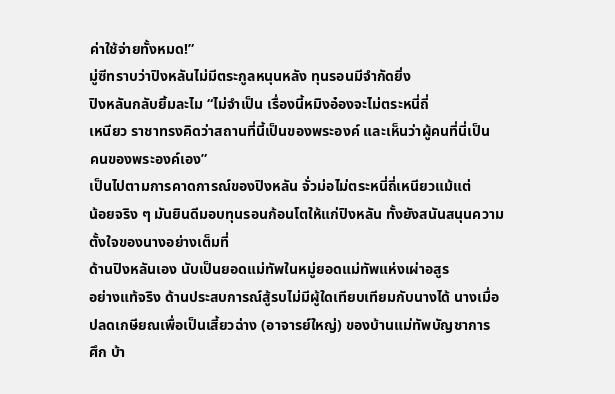ค่าใช้จ่ายทั้งหมด!”
มู่ซีทราบว่าปิงหลันไม่มีตระกูลหนุนหลัง ทุนรอนมีจำกัดยิ่ง
ปิงหลันกลับยิ้มละไม “ไม่จำเป็น เรื่องนี้หมิงอ๋องจะไม่ตระหนี่ถี่
เหนียว ราชาทรงคิดว่าสถานที่นี้เป็นของพระองค์ และเห็นว่าผู้คนที่นี่เป็น
คนของพระองค์เอง”
เป็นไปตามการคาดการณ์ของปิงหลัน จั่วม่อไม่ตระหนี่ถี่เหนียวแม้แต่
น้อยจริง ๆ มันยินดีมอบทุนรอนก้อนโตให้แก่ปิงหลัน ทั้งยังสนันสนุนความ
ตั้งใจของนางอย่างเต็มที่
ด้านปิงหลันเอง นับเป็นยอดแม่ทัพในหมู่ยอดแม่ทัพแห่งเผ่าอสูร
อย่างแท้จริง ด้านประสบการณ์สู้รบไม่มีผู้ใดเทียบเทียมกับนางได้ นางเมื่อ
ปลดเกษียณเพื่อเป็นเสี้ยวฉ่าง (อาจารย์ใหญ่) ของบ้านแม่ทัพบัญชาการ
ศึก บ้า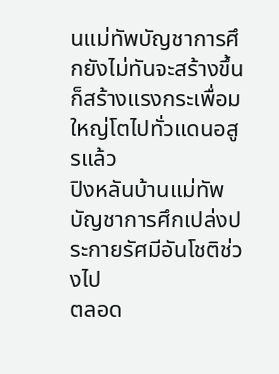นแม่ทัพบัญชาการศึกยังไม่ทันจะสร้างขึ้น ก็สร้างแรงกระเพื่อม
ใหญ่โตไปทั่วแดนอสูรแล้ว
ปิงหลันบ้านแม่ทัพบัญชาการศึกเปล่งประกายรัศมีอันโชติช่วงไป
ตลอด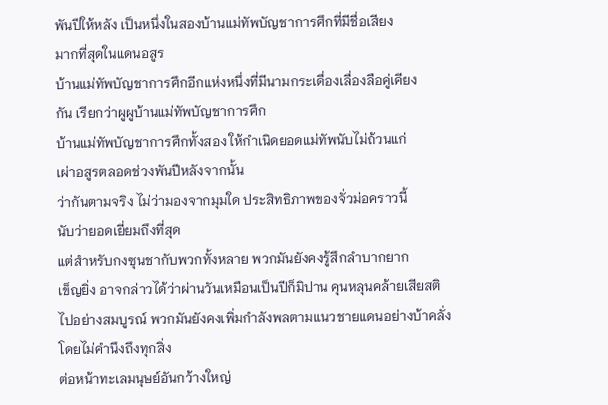พันปีให้หลัง เป็นหนึ่งในสองบ้านแม่ทัพบัญชาการศึกที่มีชื่อเสียง
มากที่สุดในแดนอสูร
บ้านแม่ทัพบัญชาการศึกอีกแห่งหนึ่งที่มีนามกระเดื่องเลื่องลือคู่เคียง
กัน เรียกว่าผูผูบ้านแม่ทัพบัญชาการศึก
บ้านแม่ทัพบัญชาการศึกทั้งสอง ให้กำเนิดยอดแม่ทัพนับไม่ถ้วนแก่
เผ่าอสูรตลอดช่วงพันปีหลังจากนั้น
ว่ากันตามจริง ไม่ว่ามองจากมุมใด ประสิทธิภาพของจั่วม่อคราวนี้
นับว่ายอดเยี่ยมถึงที่สุด
แต่สำหรับกงซุนชากับพวกทั้งหลาย พวกมันยังคงรู้สึกลำบากยาก
เข็ญยิ่ง อาจกล่าวได้ว่าผ่านวันเหมือนเป็นปีก็มิปาน คุนหลุนคล้ายเสียสติ
ไปอย่างสมบูรณ์ พวกมันยังคงเพิ่มกำลังพลตามแนวชายแดนอย่างบ้าคลั่ง
โดยไม่คำนึงถึงทุกสิ่ง
ต่อหน้าทะเลมนุษย์อันกว้างใหญ่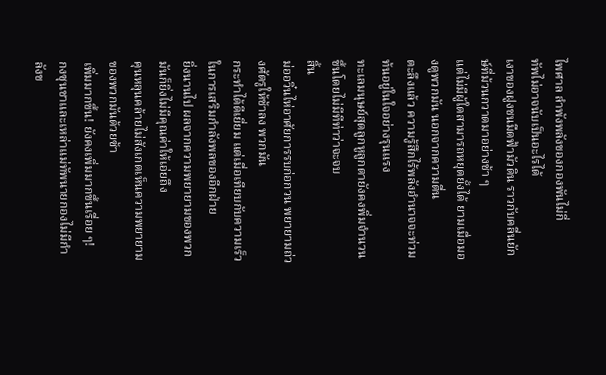ไพศาล ลำพังพลังของกองพันไม่กี่
ทัพไม่อาจนับเป็นอะไรได้
เงาของฝูงชนมืดฟ้ามัวดิน ราวกับคลื่นยักษ์ที่ม้วนกวาดมาอย่างช้า ๆ
แต่ไม่มีผู้ใดสามารถหยุดยั้งได้ ยามเมื่อมองดูพวกมัน นอกจากความตื่น
ตะลึงแล้ว ความรู้สึกไร้พลังอำนาจจะท่วมท้นอยู่ในใจอย่างรุนแรง
ทะเลมนุษย์สุดลูกหูลูกตายังคงพิ่มจำนวนขึ้นโดยไม่มีทีท่าว่าจะจบ
สิ้น
ม่ออวิ๋นไห่อาศัยการรบก่อกวน พยายามถ่วงศัตรูให้ช้าลง พวกมัน
กระทำได้ดีเยี่ยม แต่เมื่อเทียบกับความเร็วในการเสริมกำลังพลของอีกฝ่าย
ยิ่งนานไป ผลจากความพยายามของพวกมันก็ยิ่งไม่มีคุณค่าให้เอ่ยถึง
คุนหลุนคล้ายไม่สังเกตเห็นความพยายามของพวกมันด้วยซ้า
เพิ่มมากขึ้น! ยังคงเพิ่มมากขึ้นเรื่อย ๆ!
กงซุนชาและเหล่าแม่ทัพนายกองไม่มีกำลังข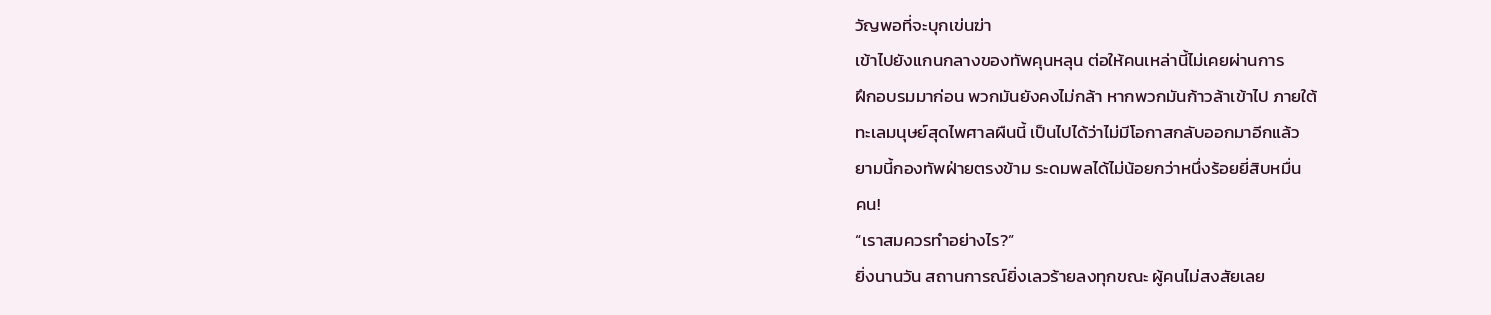วัญพอที่จะบุกเข่นฆ่า
เข้าไปยังแกนกลางของทัพคุนหลุน ต่อให้คนเหล่านี้ไม่เคยผ่านการ
ฝึกอบรมมาก่อน พวกมันยังคงไม่กล้า หากพวกมันก้าวล้าเข้าไป ภายใต้
ทะเลมนุษย์สุดไพศาลผืนนี้ เป็นไปได้ว่าไม่มีโอกาสกลับออกมาอีกแล้ว
ยามนี้กองทัพฝ่ายตรงข้าม ระดมพลได้ไม่น้อยกว่าหนึ่งร้อยยี่สิบหมื่น
คน!
“เราสมควรทำอย่างไร?”
ยิ่งนานวัน สถานการณ์ยิ่งเลวร้ายลงทุกขณะ ผู้คนไม่สงสัยเลย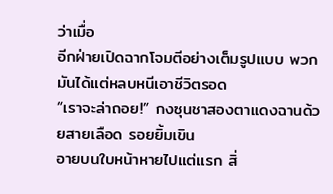ว่าเมื่อ
อีกฝ่ายเปิดฉากโจมตีอย่างเต็มรูปแบบ พวกมันได้แต่หลบหนีเอาชีวิตรอด
“เราจะล่าถอย!” กงซุนชาสองตาแดงฉานด้วยสายเลือด รอยยิ้มเขิน
อายบนใบหน้าหายไปแต่แรก สิ่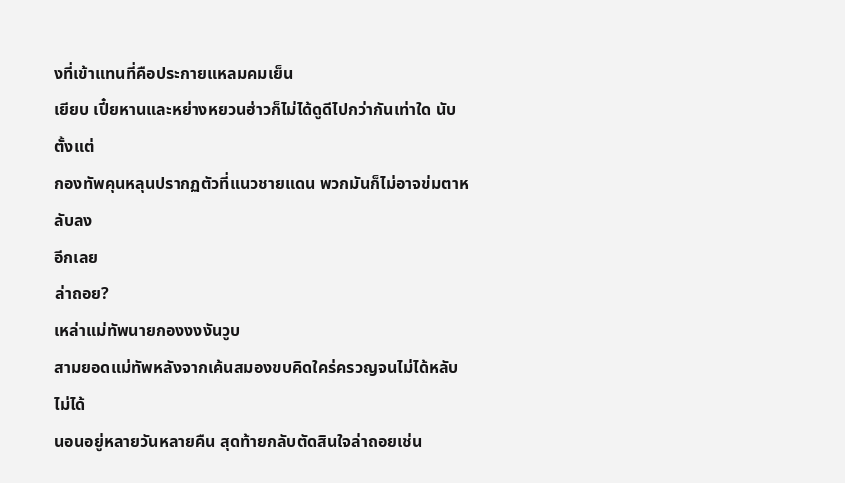งที่เข้าแทนที่คือประกายแหลมคมเย็น
เยียบ เปี๋ยหานและหย่างหยวนฮ่าวก็ไม่ได้ดูดีไปกว่ากันเท่าใด นับตั้งแต่
กองทัพคุนหลุนปรากฏตัวที่แนวชายแดน พวกมันก็ไม่อาจข่มตาหลับลง
อีกเลย
ล่าถอย?
เหล่าแม่ทัพนายกองงงงันวูบ
สามยอดแม่ทัพหลังจากเค้นสมองขบคิดใคร่ครวญจนไม่ได้หลับไม่ได้
นอนอยู่หลายวันหลายคืน สุดท้ายกลับตัดสินใจล่าถอยเช่น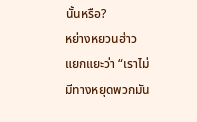นั้นหรือ?
หย่างหยวนฮ่าวแยกแยะว่า “เราไม่มีทางหยุดพวกมัน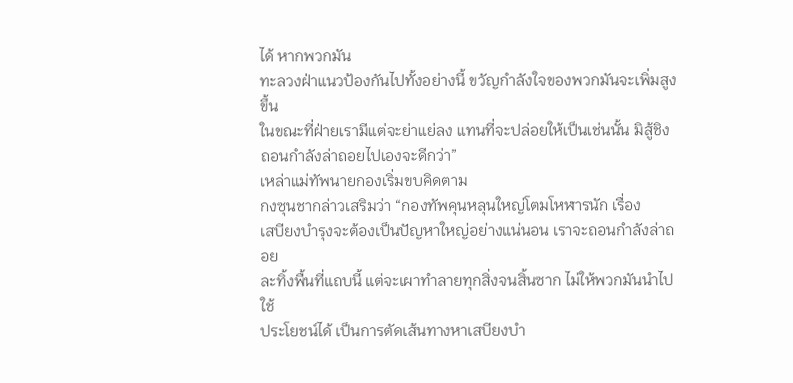ได้ หากพวกมัน
ทะลวงฝ่าแนวป้องกันไปทั้งอย่างนี้ ขวัญกำลังใจของพวกมันจะเพิ่มสูงขึ้น
ในขณะที่ฝ่ายเรามีแต่จะย่าแย่ลง แทนที่จะปล่อยให้เป็นเช่นนั้น มิสู้ชิง
ถอนกำลังล่าถอยไปเองจะดีกว่า”
เหล่าแม่ทัพนายกองเริ่มขบคิดตาม
กงซุนชากล่าวเสริมว่า “กองทัพคุนหลุนใหญ่โตมโหฬารนัก เรื่อง
เสบียงบำรุงจะต้องเป็นปัญหาใหญ่อย่างแน่นอน เราจะถอนกำลังล่าถอย
ละทิ้งพื้นที่แถบนี้ แต่จะเผาทำลายทุกสิ่งจนสิ้นซาก ไม่ให้พวกมันนำไปใช้
ประโยชน์ได้ เป็นการตัดเส้นทางหาเสบียงบำ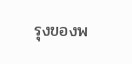รุงของพ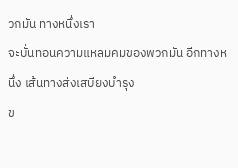วกมัน ทางหนึ่งเรา
จะบั่นทอนความแหลมคมของพวกมัน อีกทางหนึ่ง เส้นทางส่งเสบียงบำรุง
ข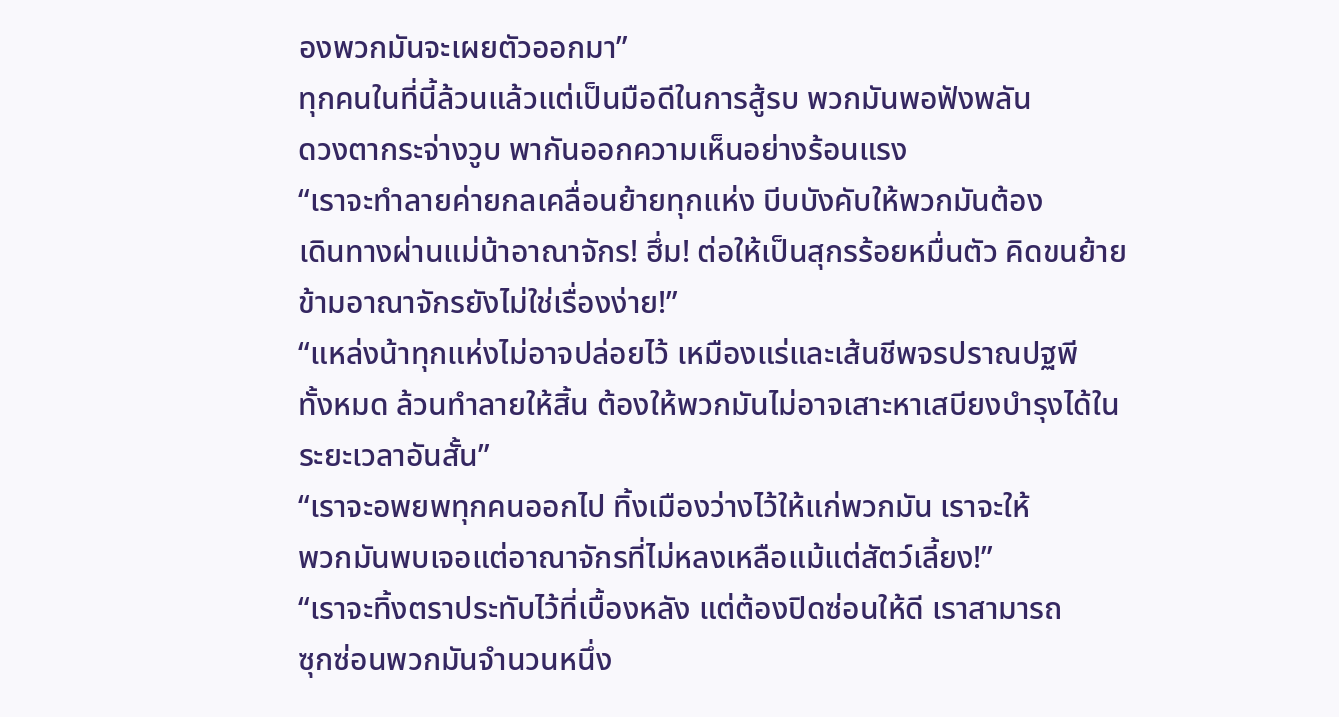องพวกมันจะเผยตัวออกมา”
ทุกคนในที่นี้ล้วนแล้วแต่เป็นมือดีในการสู้รบ พวกมันพอฟังพลัน
ดวงตากระจ่างวูบ พากันออกความเห็นอย่างร้อนแรง
“เราจะทำลายค่ายกลเคลื่อนย้ายทุกแห่ง บีบบังคับให้พวกมันต้อง
เดินทางผ่านแม่น้าอาณาจักร! ฮึ่ม! ต่อให้เป็นสุกรร้อยหมื่นตัว คิดขนย้าย
ข้ามอาณาจักรยังไม่ใช่เรื่องง่าย!”
“แหล่งน้าทุกแห่งไม่อาจปล่อยไว้ เหมืองแร่และเส้นชีพจรปราณปฐพี
ทั้งหมด ล้วนทำลายให้สิ้น ต้องให้พวกมันไม่อาจเสาะหาเสบียงบำรุงได้ใน
ระยะเวลาอันสั้น”
“เราจะอพยพทุกคนออกไป ทิ้งเมืองว่างไว้ให้แก่พวกมัน เราจะให้
พวกมันพบเจอแต่อาณาจักรที่ไม่หลงเหลือแม้แต่สัตว์เลี้ยง!”
“เราจะทิ้งตราประทับไว้ที่เบื้องหลัง แต่ต้องปิดซ่อนให้ดี เราสามารถ
ซุกซ่อนพวกมันจำนวนหนึ่ง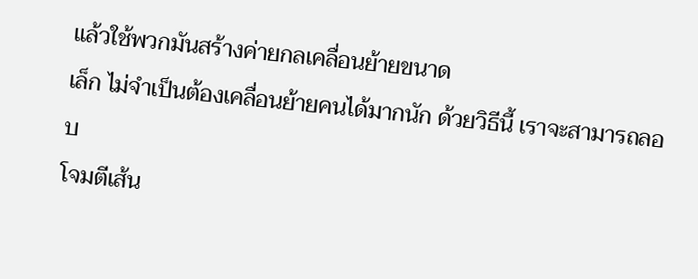แล้วใช้พวกมันสร้างค่ายกลเคลื่อนย้ายขนาด
เล็ก ไม่จำเป็นต้องเคลื่อนย้ายคนได้มากนัก ด้วยวิธีนี้ เราจะสามารถลอบ
โจมตีเส้น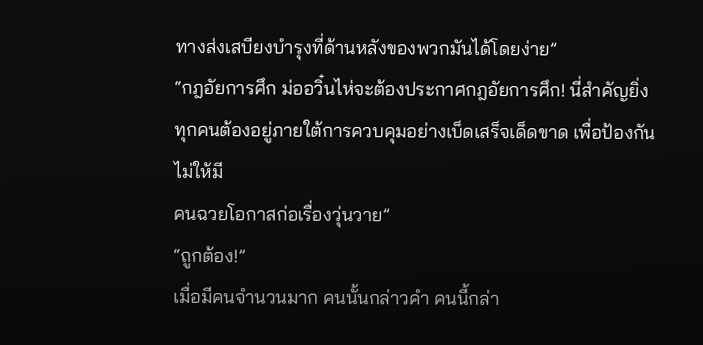ทางส่งเสบียงบำรุงที่ด้านหลังของพวกมันได้โดยง่าย”
“กฎอัยการศึก ม่ออวิ๋นไห่จะต้องประกาศกฎอัยการศึก! นี่สำคัญยิ่ง
ทุกคนต้องอยู่ภายใต้การควบคุมอย่างเบ็ดเสร็จเด็ดขาด เพื่อป้องกันไม่ให้มี
คนฉวยโอกาสก่อเรื่องวุ่นวาย”
“ถูกต้อง!”
เมื่อมีคนจำนวนมาก คนนั้นกล่าวคำ คนนี้กล่า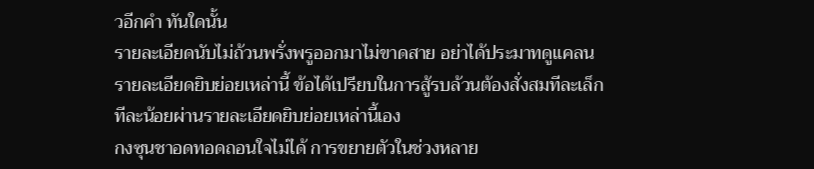วอีกคำ ทันใดนั้น
รายละเอียดนับไม่ถ้วนพรั่งพรูออกมาไม่ขาดสาย อย่าได้ประมาทดูแคลน
รายละเอียดยิบย่อยเหล่านี้ ข้อได้เปรียบในการสู้รบล้วนต้องสั่งสมทีละเล็ก
ทีละน้อยผ่านรายละเอียดยิบย่อยเหล่านี้เอง
กงซุนชาอดทอดถอนใจไม่ได้ การขยายตัวในช่วงหลาย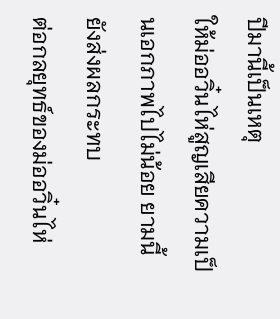ปีมานี้เป็นเหตุ
ให้ม่ออวิ๋นไห่สูญเสียความเป็นเอกภาพไปไม่น้อย ยามนี้ยังส่งผลกระทบ
ต่อกลยุทธ์ของม่ออวิ๋นไห่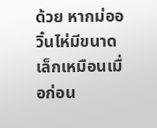ด้วย หากม่ออวิ๋นไห่มีขนาดเล็กเหมือนเมื่อก่อน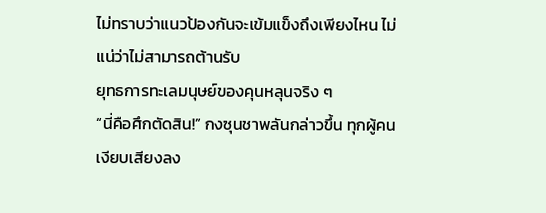ไม่ทราบว่าแนวป้องกันจะเข้มแข็งถึงเพียงไหน ไม่แน่ว่าไม่สามารถต้านรับ
ยุทธการทะเลมนุษย์ของคุนหลุนจริง ๆ
“นี่คือศึกตัดสิน!” กงซุนชาพลันกล่าวขึ้น ทุกผู้คนเงียบเสียงลง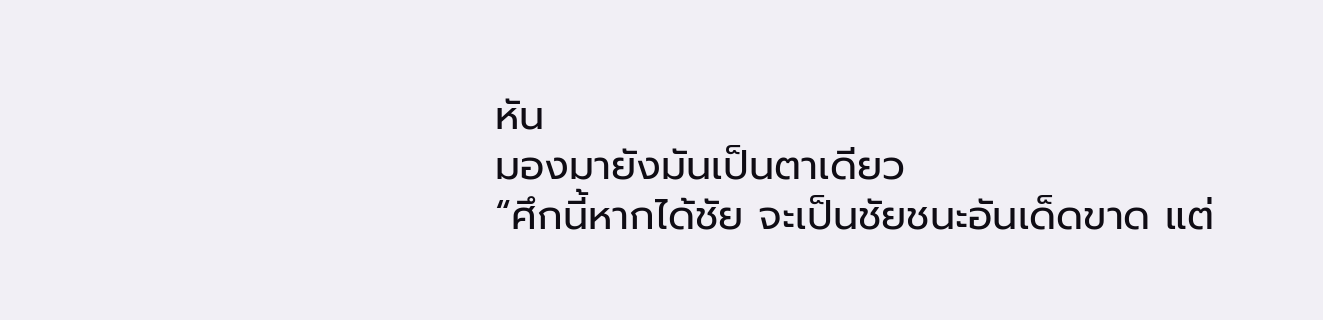หัน
มองมายังมันเป็นตาเดียว
“ศึกนี้หากได้ชัย จะเป็นชัยชนะอันเด็ดขาด แต่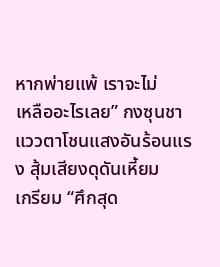หากพ่ายแพ้ เราจะไม่
เหลืออะไรเลย” กงซุนชาแววตาโชนแสงอันร้อนแรง สุ้มเสียงดุดันเหี้ยม
เกรียม “ศึกสุด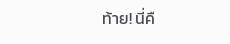ท้าย! นี่คื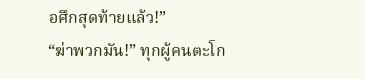อศึกสุดท้ายแล้ว!”
“ฆ่าพวกมัน!” ทุกผู้คนตะโก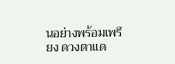นอย่างพร้อมเพรียง ดวงตาแด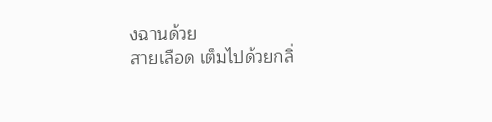งฉานด้วย
สายเลือด เต็มไปด้วยกลิ่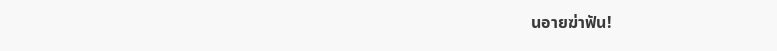นอายฆ่าฟัน!